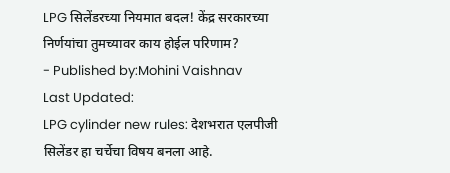LPG सिलेंडरच्या नियमात बदल! केंद्र सरकारच्या निर्णयांचा तुमच्यावर काय होईल परिणाम?
- Published by:Mohini Vaishnav
Last Updated:
LPG cylinder new rules: देशभरात एलपीजी सिलेंडर हा चर्चेचा विषय बनला आहे.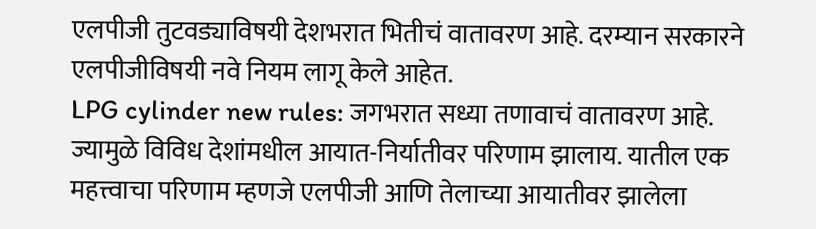एलपीजी तुटवड्याविषयी देशभरात भितीचं वातावरण आहे. दरम्यान सरकारने एलपीजीविषयी नवे नियम लागू केले आहेत.
LPG cylinder new rules: जगभरात सध्या तणावाचं वातावरण आहे. ज्यामुळे विविध देशांमधील आयात-निर्यातीवर परिणाम झालाय. यातील एक महत्त्वाचा परिणाम म्हणजे एलपीजी आणि तेलाच्या आयातीवर झालेला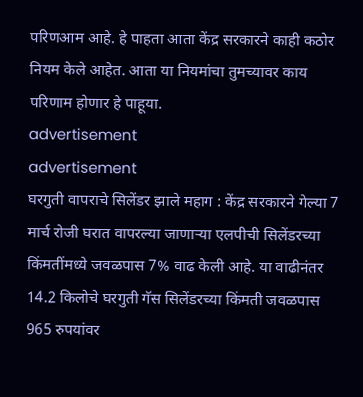परिणआम आहे. हे पाहता आता केंद्र सरकारने काही कठोर नियम केले आहेत. आता या नियमांचा तुमच्यावर काय परिणाम होणार हे पाहूया.
advertisement
advertisement
घरगुती वापराचे सिलेंडर झाले महाग : केंद्र सरकारने गेल्या 7 मार्च रोजी घरात वापरल्या जाणाऱ्या एलपीची सिलेंडरच्या किंमतींमध्ये जवळपास 7% वाढ केली आहे. या वाढीनंतर 14.2 किलोचे घरगुती गॅस सिलेंडरच्या किंमती जवळपास 965 रुपयांवर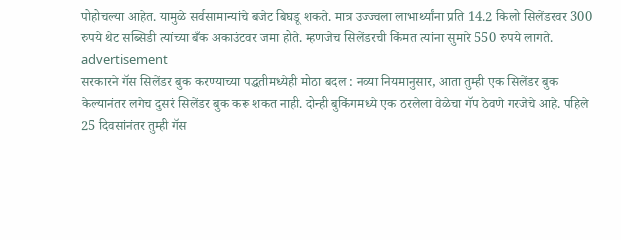पोहोचल्या आहेत. यामुळे सर्वसामान्यांचे बजेट बिघडू शकते. मात्र उज्ज्वला लाभार्थ्यांना प्रति 14.2 किलो सिलेंडरवर 300 रुपये थेट सब्सिडी त्यांच्या बँक अकाउंटवर जमा होते. म्हणजेच सिलेंडरची किंमत त्यांना सुमारे 550 रुपये लागते.
advertisement
सरकारने गॅस सिलेंडर बुक करण्याच्या पद्धतीमध्येही मोठा बदल : नव्या नियमानुसार, आता तुम्ही एक सिलेंडर बुक केल्यानंतर लगेच दुसरं सिलेंडर बुक करू शकत नाही. दोन्ही बुकिंगमध्ये एक ठरलेला वेळेचा गॅप ठेवणे गरजेचे आहे. पहिले 25 दिवसांनंतर तुम्ही गॅस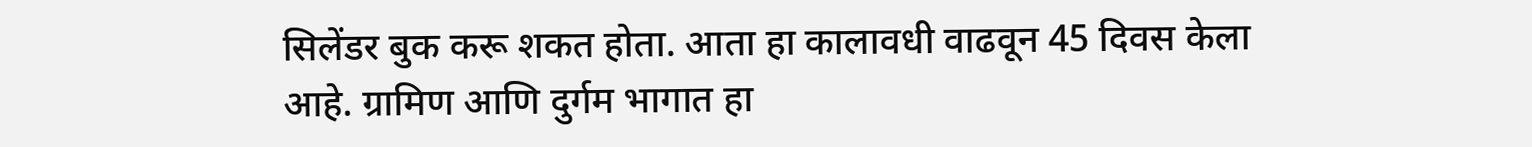सिलेंडर बुक करू शकत होता. आता हा कालावधी वाढवून 45 दिवस केला आहे. ग्रामिण आणि दुर्गम भागात हा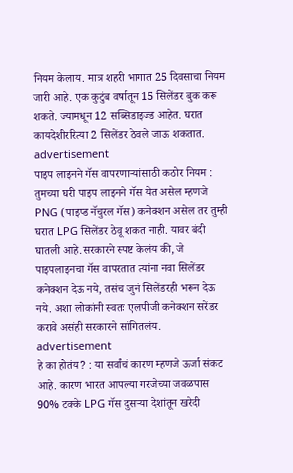नियम केलाय. मात्र शहरी भागात 25 दिवसाचा नियम जारी आहे. एक कुटुंब वर्षातून 15 सिलेंडर बुक करू शकते. ज्यामधून 12 सब्सिडाइज्ड आहेत. घरात कायदेशीररित्या 2 सिलेंडर ठेवले जाऊ शकतात.
advertisement
पाइप लाइनने गॅस वापरणाऱ्यांसाठी कठोर नियम : तुमच्या घरी पाइप लाइनने गॅस येत असेल म्हणजे PNG (पाइप्ड नॅचुरल गॅस) कनेक्शन असेल तर तुम्ही घरात LPG सिलेंडर ठेवू शकत नाही. यावर बंदी घातली आहे.सरकारने स्पष्ट केलंय की, जे पाइपलाइनचा गॅस वापरतात त्यांना नवा सिलेंडर कनेक्शन देऊ नये, तसंच जुनं सिलेंडरही भरून देऊ नये. अशा लोकांनी स्वतः एलपीजी कनेक्शन सरेंडर करावे असंही सरकारने सांगितलंय.
advertisement
हे का होतंय? : या सर्वांचं कारण म्हणजे ऊर्जा संकट आहे. कारण भारत आपल्या गरजेच्या जवळपास 90% टक्के LPG गॅस दुसऱ्या देशांतून खरेदी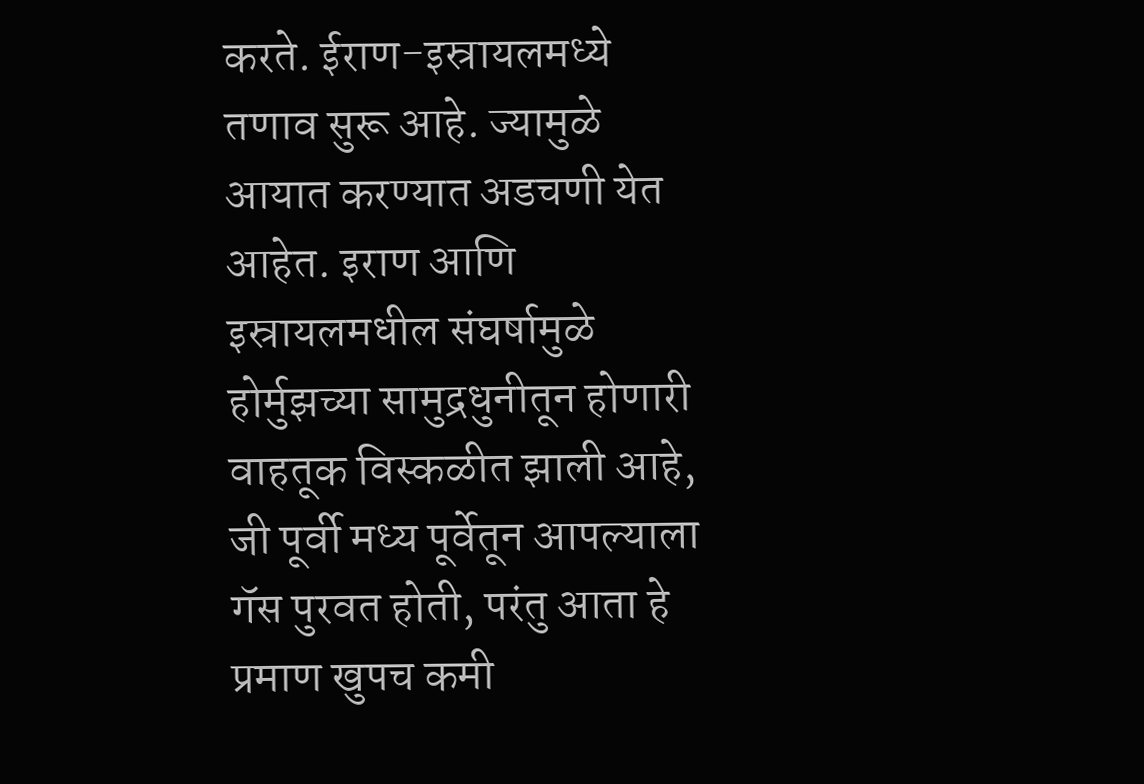करते. ईराण-इस्रायलमध्ये तणाव सुरू आहे. ज्यामुळे आयात करण्यात अडचणी येत आहेत. इराण आणि इस्रायलमधील संघर्षामुळे होर्मुझच्या सामुद्रधुनीतून होणारी वाहतूक विस्कळीत झाली आहे, जी पूर्वी मध्य पूर्वेतून आपल्याला गॅस पुरवत होती, परंतु आता हे प्रमाण खुपच कमी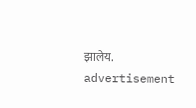झालेय.
advertisement